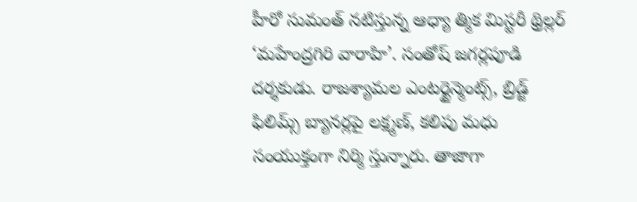హీరో సుమంత్ నటిస్తున్న ఆధ్యా త్మిక మిస్టరీ థ్రిల్లర్ ‘మహేంద్రగిరి వారాహి’. సంతోష్ జగర్లపూడి దర్శకుడు. రాజశ్యామల ఎంటర్టైన్మెంట్స్, బ్రిడ్జ్ ఫిలిమ్స్ బ్యానర్లపై లక్ష్మణ్, కలిపు మధు సంయుక్తంగా నిర్మి స్తున్నారు. తాజాగా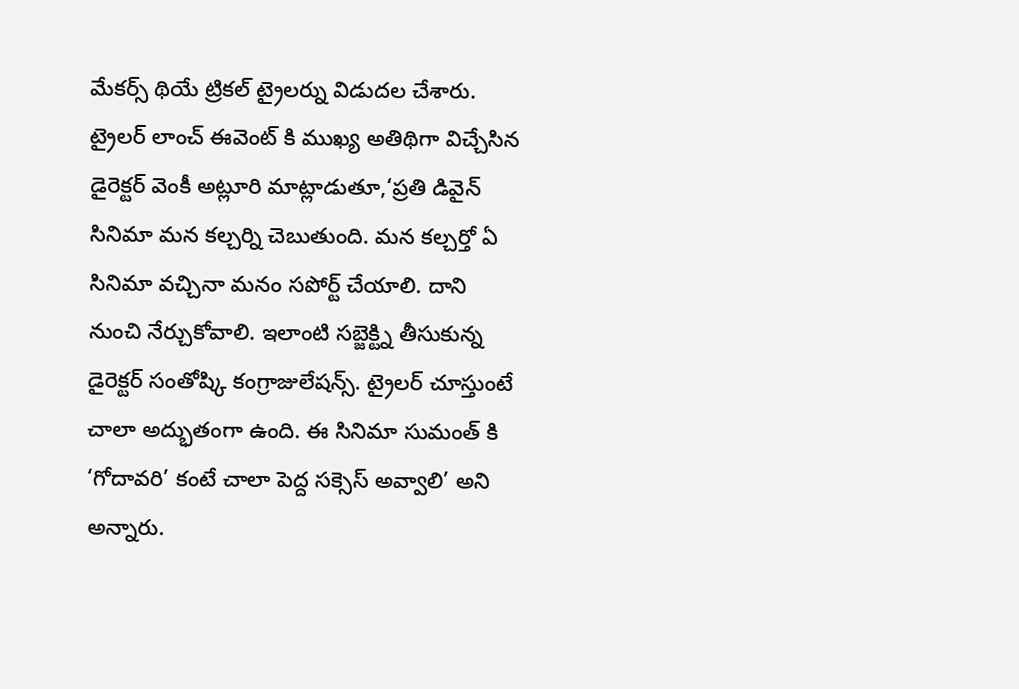మేకర్స్ థియే ట్రికల్ ట్రైలర్ను విడుదల చేశారు. ట్రైలర్ లాంచ్ ఈవెంట్ కి ముఖ్య అతిథిగా విచ్చేసిన డైరెక్టర్ వెంకీ అట్లూరి మాట్లాడుతూ,‘ప్రతి డివైన్ సినిమా మన కల్చర్ని చెబుతుంది. మన కల్చర్తో ఏ సినిమా వచ్చినా మనం సపోర్ట్ చేయాలి. దాని నుంచి నేర్చుకోవాలి. ఇలాంటి సబ్జెక్ట్ని తీసుకున్న డైరెక్టర్ సంతోష్కి కంగ్రాజులేషన్స్. ట్రైలర్ చూస్తుంటే చాలా అద్భుతంగా ఉంది. ఈ సినిమా సుమంత్ కి ‘గోదావరి’ కంటే చాలా పెద్ద సక్సెస్ అవ్వాలి’ అని అన్నారు.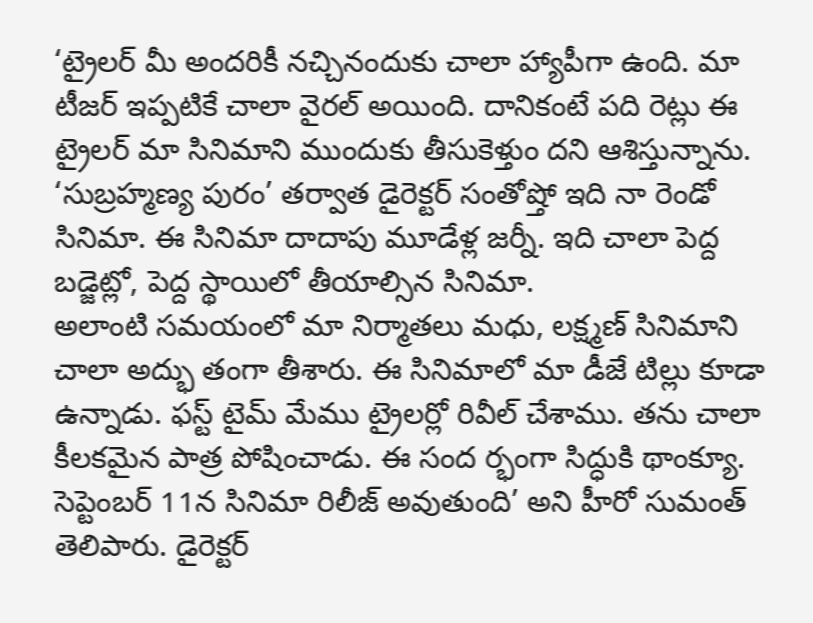‘ట్రైలర్ మీ అందరికీ నచ్చినందుకు చాలా హ్యాపీగా ఉంది. మా టీజర్ ఇప్పటికే చాలా వైరల్ అయింది. దానికంటే పది రెట్లు ఈ ట్రైలర్ మా సినిమాని ముందుకు తీసుకెళ్తుం దని ఆశిస్తున్నాను. ‘సుబ్రహ్మణ్య పురం’ తర్వాత డైరెక్టర్ సంతోష్తో ఇది నా రెండో సినిమా. ఈ సినిమా దాదాపు మూడేళ్ల జర్నీ. ఇది చాలా పెద్ద బడ్జెట్లో, పెద్ద స్థాయిలో తీయాల్సిన సినిమా.
అలాంటి సమయంలో మా నిర్మాతలు మధు, లక్ష్మణ్ సినిమాని చాలా అద్భు తంగా తీశారు. ఈ సినిమాలో మా డీజే టిల్లు కూడా ఉన్నాడు. ఫస్ట్ టైమ్ మేము ట్రైలర్లో రివీల్ చేశాము. తను చాలా కీలకమైన పాత్ర పోషించాడు. ఈ సంద ర్భంగా సిద్ధుకి థాంక్యూ. సెప్టెంబర్ 11న సినిమా రిలీజ్ అవుతుంది’ అని హీరో సుమంత్ తెలిపారు. డైరెక్టర్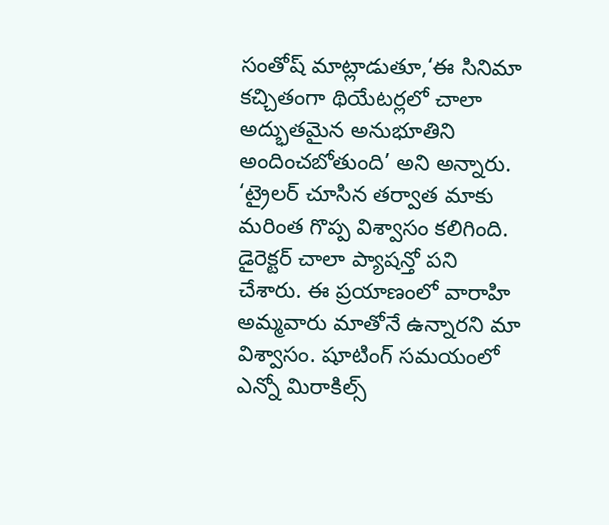సంతోష్ మాట్లాడుతూ,‘ఈ సినిమా కచ్చితంగా థియేటర్లలో చాలా అద్భుతమైన అనుభూతిని అందించబోతుంది’ అని అన్నారు. ‘ట్రైలర్ చూసిన తర్వాత మాకు మరింత గొప్ప విశ్వాసం కలిగింది. డైరెక్టర్ చాలా ప్యాషన్తో పని చేశారు. ఈ ప్రయాణంలో వారాహి అమ్మవారు మాతోనే ఉన్నారని మా విశ్వాసం. షూటింగ్ సమయంలో ఎన్నో మిరాకిల్స్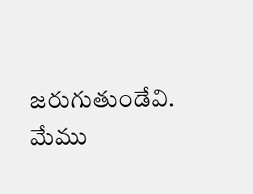జరుగుతుండేవి. మేము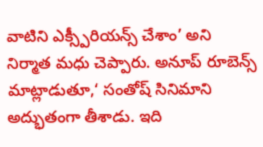వాటిని ఎక్స్పీరియన్స్ చేశాం’ అని నిర్మాత మధు చెప్పారు. అనూప్ రూబెన్స్ మాట్లాడుతూ,‘ సంతోష్ సినిమాని అద్భుతంగా తీశాడు. ఇది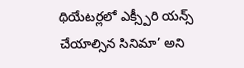థియేటర్లలో ఎక్స్పీరి యన్స్ చేయాల్సిన సినిమా’ అని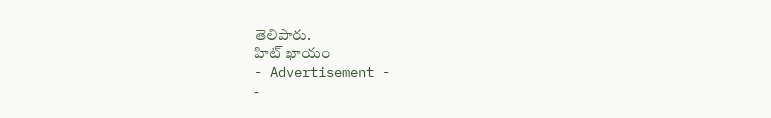తెలిపారు.
హిట్ ఖాయం
- Advertisement -
-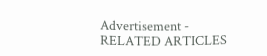Advertisement -
RELATED ARTICLES